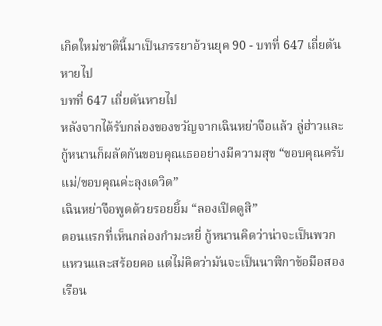เกิดใหม่ชาตินี้มาเป็นภรรยาอ้วนยุค 90 - บทที่ 647 เถี่ยตันหายไป
บทที่ 647 เถี่ยตันหายไป
หลังจากได้รับกล่องของขวัญจากเฉินหย่าจือแล้ว ลู่ฮ่าวและกู้หนานก็ผลัดกันขอบคุณเธออย่างมีความสุข “ขอบคุณครับแม่/ขอบคุณค่ะลุงเดวิด”
เฉินหย่าจือพูดด้วยรอยยิ้ม “ลองเปิดดูสิ”
ตอนแรกที่เห็นกล่องกำมะหยี่ กู้หนานคิดว่าน่าจะเป็นพวกแหวนและสร้อยคอ แต่ไม่คิดว่ามันจะเป็นนาฬิกาข้อมือสองเรือน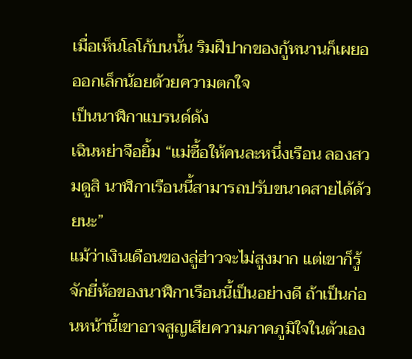เมื่อเห็นโลโก้บนนั้น ริมฝีปากของกู้หนานก็เผยอออกเล็กน้อยด้วยความตกใจ
เป็นนาฬิกาแบรนด์ดัง
เฉินหย่าจือยิ้ม “แม่ซื้อให้คนละหนึ่งเรือน ลองสวมดูสิ นาฬิกาเรือนนี้สามารถปรับขนาดสายได้ด้วยนะ”
แม้ว่าเงินเดือนของลู่ฮ่าวจะไม่สูงมาก แต่เขาก็รู้จักยี่ห้อของนาฬิกาเรือนนี้เป็นอย่างดี ถ้าเป็นก่อนหน้านี้เขาอาจสูญเสียความภาคภูมิใจในตัวเอง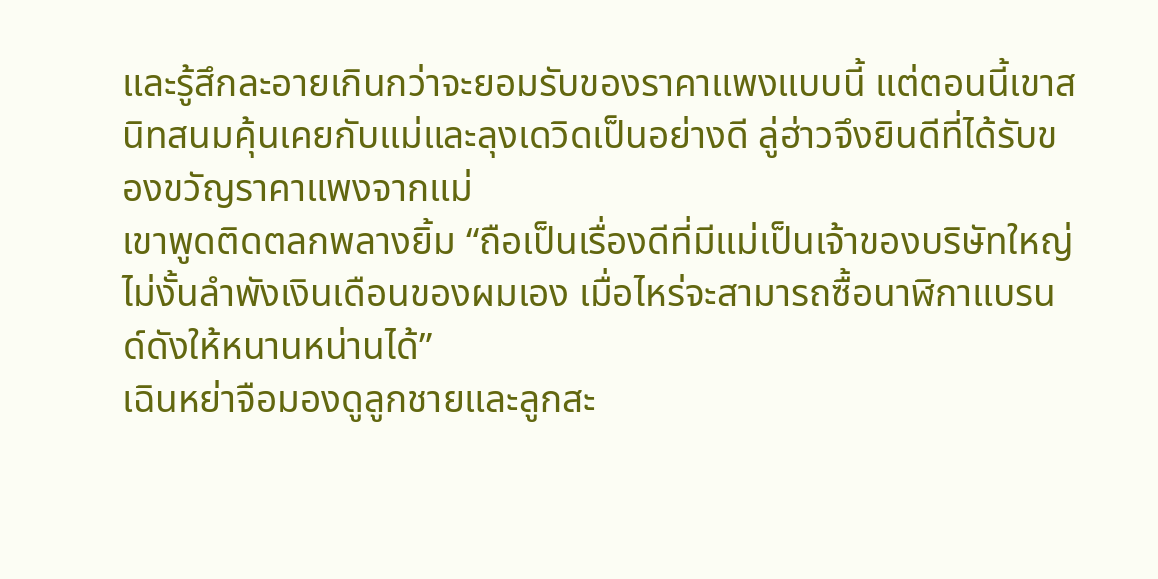และรู้สึกละอายเกินกว่าจะยอมรับของราคาแพงแบบนี้ แต่ตอนนี้เขาสนิทสนมคุ้นเคยกับแม่และลุงเดวิดเป็นอย่างดี ลู่ฮ่าวจึงยินดีที่ได้รับของขวัญราคาแพงจากแม่
เขาพูดติดตลกพลางยิ้ม “ถือเป็นเรื่องดีที่มีแม่เป็นเจ้าของบริษัทใหญ่ ไม่งั้นลำพังเงินเดือนของผมเอง เมื่อไหร่จะสามารถซื้อนาฬิกาแบรนด์ดังให้หนานหน่านได้”
เฉินหย่าจือมองดูลูกชายและลูกสะ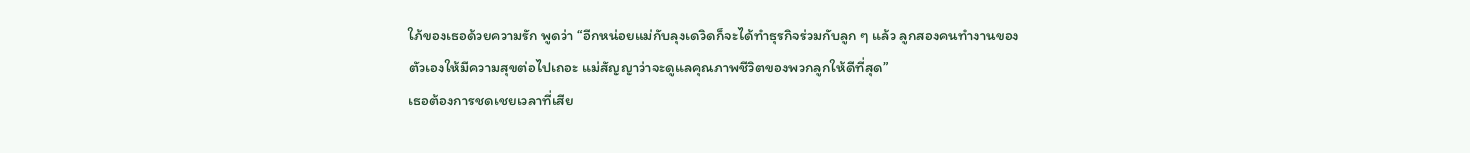ใภ้ของเธอด้วยความรัก พูดว่า “อีกหน่อยแม่กับลุงเดวิดก็จะได้ทำธุรกิจร่วมกับลูก ๆ แล้ว ลูกสองคนทำงานของตัวเองให้มีความสุขต่อไปเถอะ แม่สัญญาว่าจะดูแลคุณภาพชีวิตของพวกลูกให้ดีที่สุด”
เธอต้องการชดเชยเวลาที่เสีย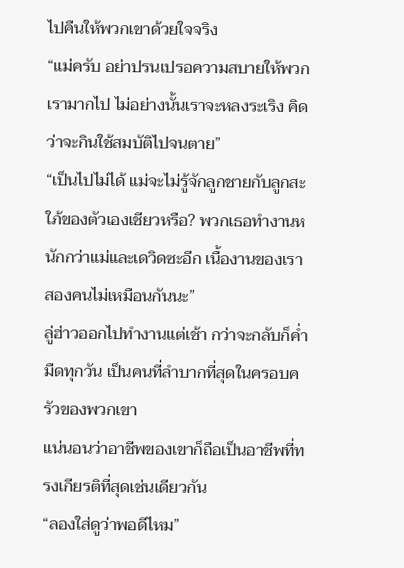ไปคืนให้พวกเขาด้วยใจจริง
“แม่ครับ อย่าปรนเปรอความสบายให้พวกเรามากไป ไม่อย่างนั้นเราจะหลงระเริง คิดว่าจะกินใช้สมบัติไปจนตาย”
“เป็นไปไม่ได้ แม่จะไม่รู้จักลูกชายกับลูกสะใภ้ของตัวเองเชียวหรือ? พวกเธอทำงานหนักกว่าแม่และเดวิดซะอีก เนื้องานของเราสองคนไม่เหมือนกันนะ”
ลู่ฮ่าวออกไปทำงานแต่เช้า กว่าจะกลับก็ค่ำมืดทุกวัน เป็นคนที่ลำบากที่สุดในครอบครัวของพวกเขา
แน่นอนว่าอาชีพของเขาก็ถือเป็นอาชีพที่ทรงเกียรติที่สุดเช่นเดียวกัน
“ลองใส่ดูว่าพอดีไหม”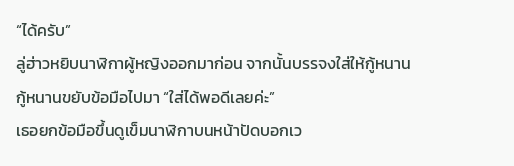“ได้ครับ”
ลู่ฮ่าวหยิบนาฬิกาผู้หญิงออกมาก่อน จากนั้นบรรจงใส่ให้กู้หนาน
กู้หนานขยับข้อมือไปมา “ใส่ได้พอดีเลยค่ะ”
เธอยกข้อมือขึ้นดูเข็มนาฬิกาบนหน้าปัดบอกเว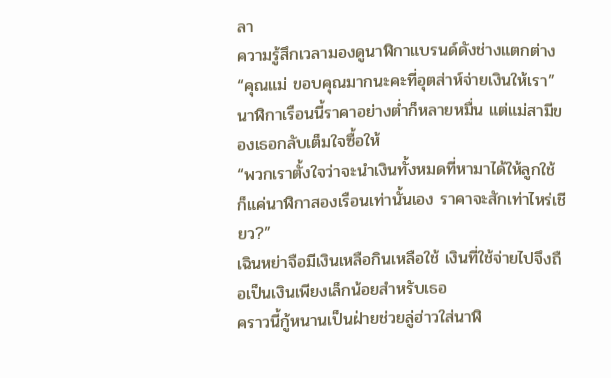ลา
ความรู้สึกเวลามองดูนาฬิกาแบรนด์ดังช่างแตกต่าง “คุณแม่ ขอบคุณมากนะคะที่อุตส่าห์จ่ายเงินให้เรา”
นาฬิกาเรือนนี้ราคาอย่างต่ำก็หลายหมื่น แต่แม่สามีของเธอกลับเต็มใจซื้อให้
“พวกเราตั้งใจว่าจะนำเงินทั้งหมดที่หามาได้ให้ลูกใช้ ก็แค่นาฬิกาสองเรือนเท่านั้นเอง ราคาจะสักเท่าไหร่เชียว?”
เฉินหย่าจือมีเงินเหลือกินเหลือใช้ เงินที่ใช้จ่ายไปจึงถือเป็นเงินเพียงเล็กน้อยสำหรับเธอ
คราวนี้กู้หนานเป็นฝ่ายช่วยลู่ฮ่าวใส่นาฬิ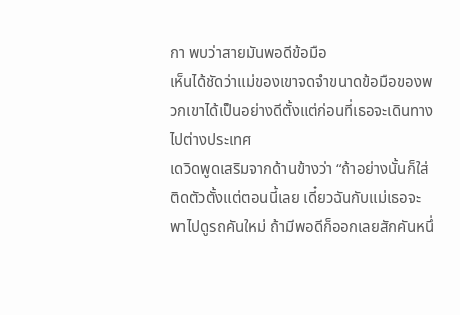กา พบว่าสายมันพอดีข้อมือ
เห็นได้ชัดว่าแม่ของเขาจดจำขนาดข้อมือของพวกเขาได้เป็นอย่างดีตั้งแต่ก่อนที่เธอจะเดินทางไปต่างประเทศ
เดวิดพูดเสริมจากด้านข้างว่า “ถ้าอย่างนั้นก็ใส่ติดตัวตั้งแต่ตอนนี้เลย เดี๋ยวฉันกับแม่เธอจะพาไปดูรถคันใหม่ ถ้ามีพอดีก็ออกเลยสักคันหนึ่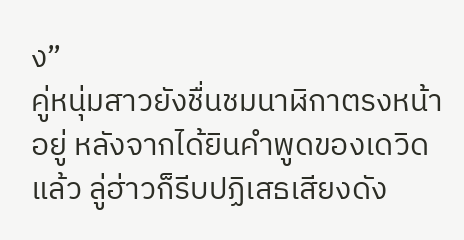ง”
คู่หนุ่มสาวยังชื่นชมนาฬิกาตรงหน้าอยู่ หลังจากได้ยินคำพูดของเดวิดแล้ว ลู่ฮ่าวก็รีบปฏิเสธเสียงดัง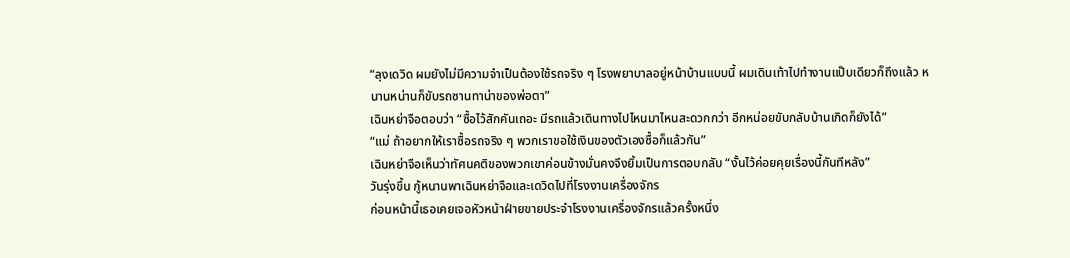“ลุงเดวิด ผมยังไม่มีความจำเป็นต้องใช้รถจริง ๆ โรงพยาบาลอยู่หน้าบ้านแบบนี้ ผมเดินเท้าไปทำงานแป๊บเดียวก็ถึงแล้ว หนานหน่านก็ขับรถซานทาน่าของพ่อตา”
เฉินหย่าจือตอบว่า “ซื้อไว้สักคันเถอะ มีรถแล้วเดินทางไปไหนมาไหนสะดวกกว่า อีกหน่อยขับกลับบ้านเกิดก็ยังได้”
“แม่ ถ้าอยากให้เราซื้อรถจริง ๆ พวกเราขอใช้เงินของตัวเองซื้อก็แล้วกัน”
เฉินหย่าจือเห็นว่าทัศนคติของพวกเขาค่อนข้างมั่นคงจึงยิ้มเป็นการตอบกลับ “งั้นไว้ค่อยคุยเรื่องนี้กันทีหลัง”
วันรุ่งขึ้น กู้หนานพาเฉินหย่าจือและเดวิดไปที่โรงงานเครื่องจักร
ก่อนหน้านี้เธอเคยเจอหัวหน้าฝ่ายขายประจำโรงงานเครื่องจักรแล้วครั้งหนึ่ง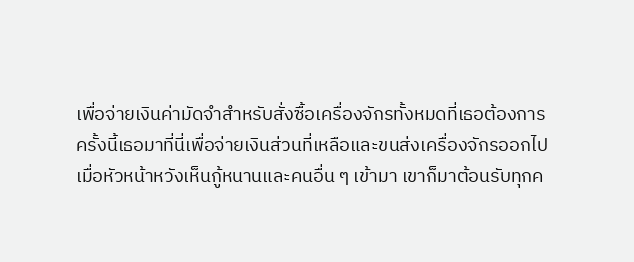เพื่อจ่ายเงินค่ามัดจำสำหรับสั่งซื้อเครื่องจักรทั้งหมดที่เธอต้องการ
ครั้งนี้เธอมาที่นี่เพื่อจ่ายเงินส่วนที่เหลือและขนส่งเครื่องจักรออกไป
เมื่อหัวหน้าหวังเห็นกู้หนานและคนอื่น ๆ เข้ามา เขาก็มาต้อนรับทุกค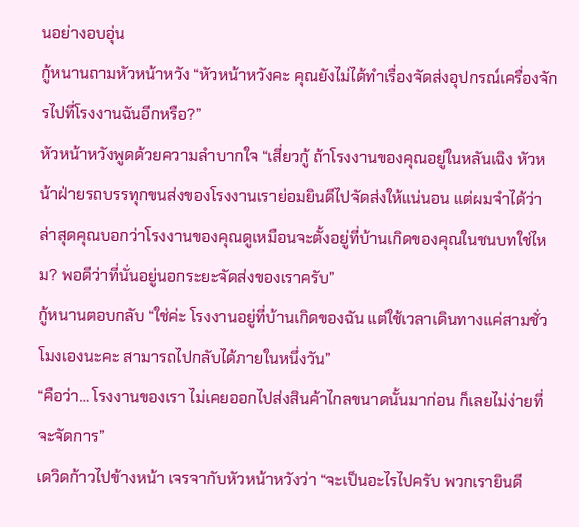นอย่างอบอุ่น
กู้หนานถามหัวหน้าหวัง “หัวหน้าหวังคะ คุณยังไม่ได้ทำเรื่องจัดส่งอุปกรณ์เครื่องจักรไปที่โรงงานฉันอีกหรือ?”
หัวหน้าหวังพูดด้วยความลำบากใจ “เสี่ยวกู้ ถ้าโรงงานของคุณอยู่ในหลันเฉิง หัวหน้าฝ่ายรถบรรทุกขนส่งของโรงงานเราย่อมยินดีไปจัดส่งให้แน่นอน แต่ผมจำได้ว่าล่าสุดคุณบอกว่าโรงงานของคุณดูเหมือนจะตั้งอยู่ที่บ้านเกิดของคุณในชนบทใช่ไหม? พอดีว่าที่นั่นอยู่นอกระยะจัดส่งของเราครับ”
กู้หนานตอบกลับ “ใช่ค่ะ โรงงานอยู่ที่บ้านเกิดของฉัน แต่ใช้เวลาเดินทางแค่สามชั่วโมงเองนะคะ สามารถไปกลับได้ภายในหนึ่งวัน”
“คือว่า… โรงงานของเรา ไม่เคยออกไปส่งสินค้าไกลขนาดนั้นมาก่อน ก็เลยไม่ง่ายที่จะจัดการ”
เดวิดก้าวไปข้างหน้า เจรจากับหัวหน้าหวังว่า “จะเป็นอะไรไปครับ พวกเรายินดี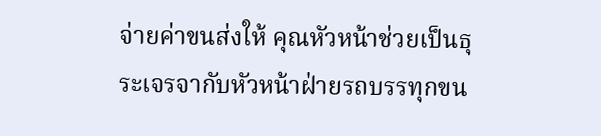จ่ายค่าขนส่งให้ คุณหัวหน้าช่วยเป็นธุระเจรจากับหัวหน้าฝ่ายรถบรรทุกขน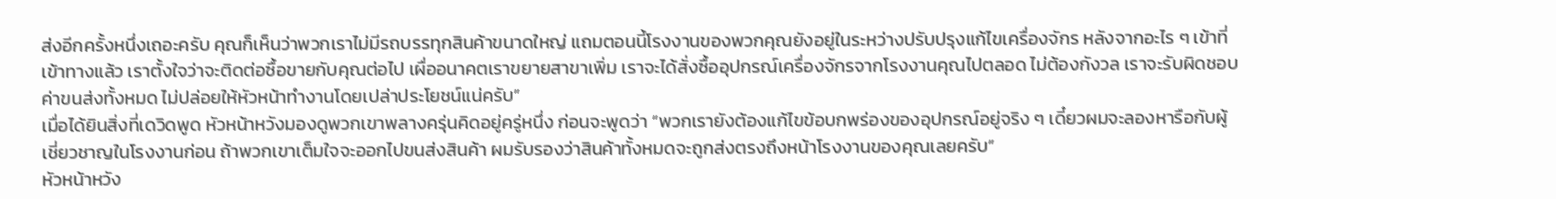ส่งอีกครั้งหนึ่งเถอะครับ คุณก็เห็นว่าพวกเราไม่มีรถบรรทุกสินค้าขนาดใหญ่ แถมตอนนี้โรงงานของพวกคุณยังอยู่ในระหว่างปรับปรุงแก้ไขเครื่องจักร หลังจากอะไร ๆ เข้าที่เข้าทางแล้ว เราตั้งใจว่าจะติดต่อซื้อขายกับคุณต่อไป เผื่ออนาคตเราขยายสาขาเพิ่ม เราจะได้สั่งซื้ออุปกรณ์เครื่องจักรจากโรงงานคุณไปตลอด ไม่ต้องกังวล เราจะรับผิดชอบค่าขนส่งทั้งหมด ไม่ปล่อยให้หัวหน้าทำงานโดยเปล่าประโยชน์แน่ครับ”
เมื่อได้ยินสิ่งที่เดวิดพูด หัวหน้าหวังมองดูพวกเขาพลางครุ่นคิดอยู่ครู่หนึ่ง ก่อนจะพูดว่า “พวกเรายังต้องแก้ไขข้อบกพร่องของอุปกรณ์อยู่จริง ๆ เดี๋ยวผมจะลองหารือกับผู้เชี่ยวชาญในโรงงานก่อน ถ้าพวกเขาเต็มใจจะออกไปขนส่งสินค้า ผมรับรองว่าสินค้าทั้งหมดจะถูกส่งตรงถึงหน้าโรงงานของคุณเลยครับ”
หัวหน้าหวัง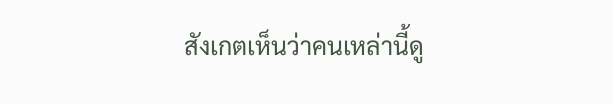สังเกตเห็นว่าคนเหล่านี้ดู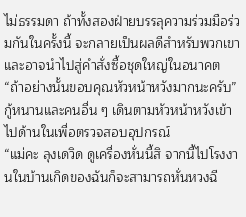ไม่ธรรมดา ถ้าทั้งสองฝ่ายบรรลุความร่วมมือร่วมกันในครั้งนี้ จะกลายเป็นผลดีสำหรับพวกเขา และอาจนำไปสู่คำสั่งซื้อชุดใหญ่ในอนาคต
“ถ้าอย่างนั้นขอบคุณหัวหน้าหวังมากนะครับ”
กู้หนานและคนอื่น ๆ เดินตามหัวหน้าหวังเข้าไปด้านในเพื่อตรวจสอบอุปกรณ์
“แม่คะ ลุงเดวิด ดูเครื่องหั่นนี้สิ จากนี้ไปโรงงานในบ้านเกิดของฉันก็จะสามารถหั่นหวงฉี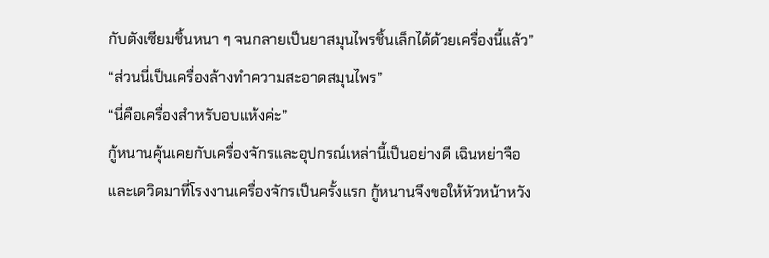กับตังเซียมชิ้นหนา ๆ จนกลายเป็นยาสมุนไพรชิ้นเล็กได้ด้วยเครื่องนี้แล้ว”
“ส่วนนี่เป็นเครื่องล้างทำความสะอาดสมุนไพร”
“นี่คือเครื่องสำหรับอบแห้งค่ะ”
กู้หนานคุ้นเคยกับเครื่องจักรและอุปกรณ์เหล่านี้เป็นอย่างดี เฉินหย่าจือและเดวิดมาที่โรงงานเครื่องจักรเป็นครั้งแรก กู้หนานจึงขอให้หัวหน้าหวัง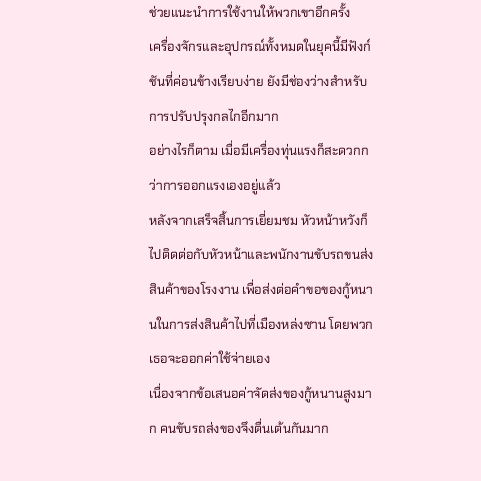ช่วยแนะนำการใช้งานให้พวกเขาอีกครั้ง
เครื่องจักรและอุปกรณ์ทั้งหมดในยุคนี้มีฟังก์ชันที่ค่อนข้างเรียบง่าย ยังมีช่องว่างสำหรับการปรับปรุงกลไกอีกมาก
อย่างไรก็ตาม เมื่อมีเครื่องทุ่นแรงก็สะดวกกว่าการออกแรงเองอยู่แล้ว
หลังจากเสร็จสิ้นการเยี่ยมชม หัวหน้าหวังก็ไปติดต่อกับหัวหน้าและพนักงานขับรถขนส่งสินค้าของโรงงาน เพื่อส่งต่อคำขอของกู้หนานในการส่งสินค้าไปที่เมืองหล่งซาน โดยพวกเธอจะออกค่าใช้จ่ายเอง
เนื่องจากข้อเสนอค่าจัดส่งของกู้หนานสูงมาก คนขับรถส่งของจึงตื่นเต้นกันมาก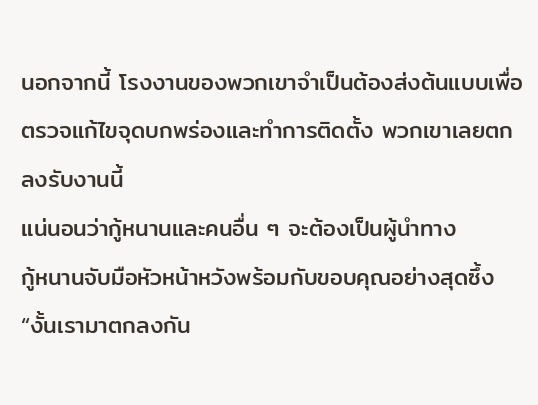นอกจากนี้ โรงงานของพวกเขาจำเป็นต้องส่งต้นแบบเพื่อตรวจแก้ไขจุดบกพร่องและทำการติดตั้ง พวกเขาเลยตกลงรับงานนี้
แน่นอนว่ากู้หนานและคนอื่น ๆ จะต้องเป็นผู้นำทาง
กู้หนานจับมือหัวหน้าหวังพร้อมกับขอบคุณอย่างสุดซึ้ง “งั้นเรามาตกลงกัน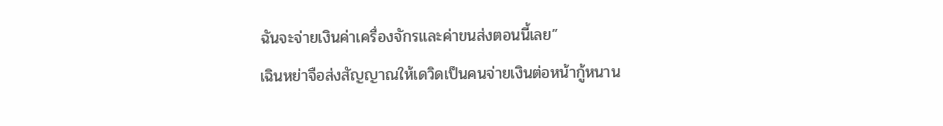ฉันจะจ่ายเงินค่าเครื่องจักรและค่าขนส่งตอนนี้เลย”
เฉินหย่าจือส่งสัญญาณให้เดวิดเป็นคนจ่ายเงินต่อหน้ากู้หนาน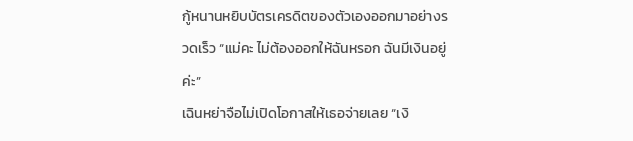กู้หนานหยิบบัตรเครดิตของตัวเองออกมาอย่างรวดเร็ว “แม่คะ ไม่ต้องออกให้ฉันหรอก ฉันมีเงินอยู่ค่ะ”
เฉินหย่าจือไม่เปิดโอกาสให้เธอจ่ายเลย “เงิ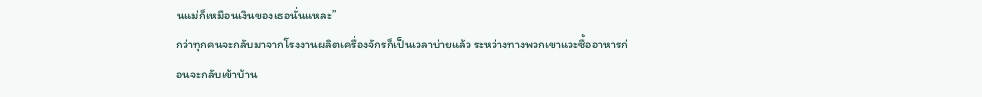นแม่ก็เหมือนเงินของเธอนั่นแหละ”
กว่าทุกคนจะกลับมาจากโรงงานผลิตเครื่องจักรก็เป็นเวลาบ่ายแล้ว ระหว่างทางพวกเขาแวะซื้ออาหารก่อนจะกลับเข้าบ้าน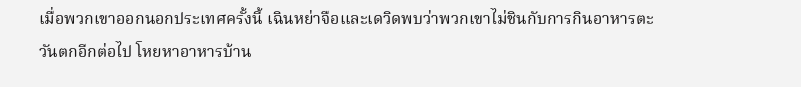เมื่อพวกเขาออกนอกประเทศครั้งนี้ เฉินหย่าจือและเดวิดพบว่าพวกเขาไม่ชินกับการกินอาหารตะวันตกอีกต่อไป โหยหาอาหารบ้าน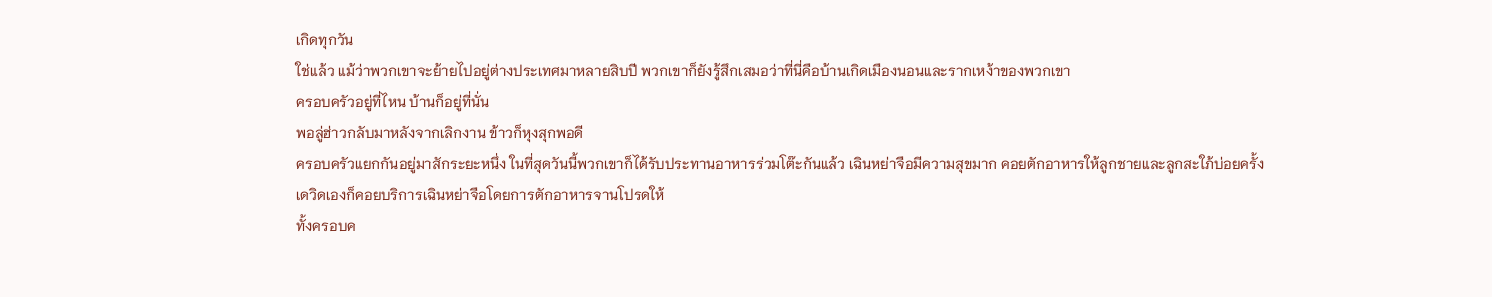เกิดทุกวัน
ใช่แล้ว แม้ว่าพวกเขาจะย้ายไปอยู่ต่างประเทศมาหลายสิบปี พวกเขาก็ยังรู้สึกเสมอว่าที่นี่คือบ้านเกิดเมืองนอนและรากเหง้าของพวกเขา
ครอบครัวอยู่ที่ไหน บ้านก็อยู่ที่นั่น
พอลู่ฮ่าวกลับมาหลังจากเลิกงาน ข้าวก็หุงสุกพอดี
ครอบครัวแยกกันอยู่มาสักระยะหนึ่ง ในที่สุดวันนี้พวกเขาก็ได้รับประทานอาหารร่วมโต๊ะกันแล้ว เฉินหย่าจือมีความสุขมาก คอยตักอาหารให้ลูกชายและลูกสะใภ้บ่อยครั้ง
เดวิดเองก็คอยบริการเฉินหย่าจือโดยการตักอาหารจานโปรดให้
ทั้งครอบค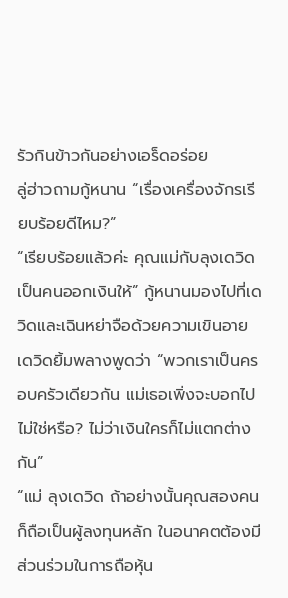รัวกินข้าวกันอย่างเอร็ดอร่อย
ลู่ฮ่าวถามกู้หนาน “เรื่องเครื่องจักรเรียบร้อยดีไหม?”
“เรียบร้อยแล้วค่ะ คุณแม่กับลุงเดวิดเป็นคนออกเงินให้” กู้หนานมองไปที่เดวิดและเฉินหย่าจือด้วยความเขินอาย
เดวิดยิ้มพลางพูดว่า “พวกเราเป็นครอบครัวเดียวกัน แม่เธอเพิ่งจะบอกไปไม่ใช่หรือ? ไม่ว่าเงินใครก็ไม่แตกต่างกัน”
“แม่ ลุงเดวิด ถ้าอย่างนั้นคุณสองคนก็ถือเป็นผู้ลงทุนหลัก ในอนาคตต้องมีส่วนร่วมในการถือหุ้น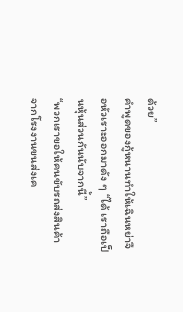ด้วย”
คำพูดของกู้หนานทำให้เฉินหย่าจือหัวเราะออกมาดัง ๆ “ได้ เราถือเป็นหุ้นส่วนกันนับจากนี้”
“พวกเราขอให้คนขับรถส่งสินค้าจากโรงงานขนส่งเค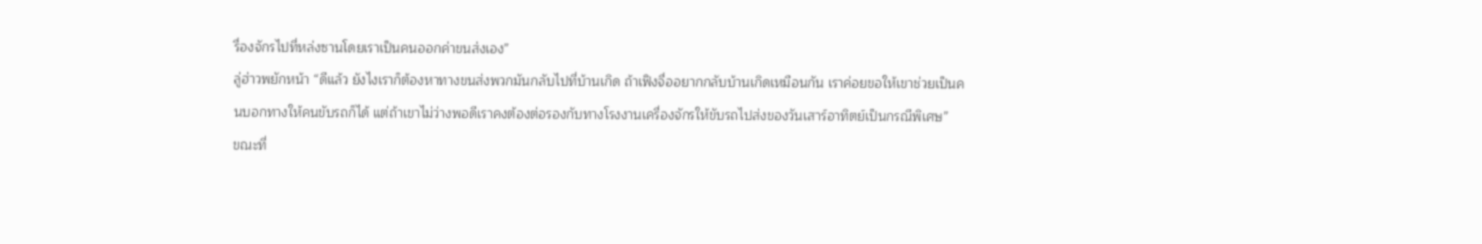รื่องจักรไปที่หล่งซานโดยเราเป็นคนออกค่าขนส่งเอง”
ลู่ฮ่าวพยักหน้า “ดีแล้ว ยังไงเราก็ต้องหาทางขนส่งพวกมันกลับไปที่บ้านเกิด ถ้าเฟิงจื่ออยากกลับบ้านเกิดเหมือนกัน เราค่อยขอให้เขาช่วยเป็นคนบอกทางให้คนขับรถก็ได้ แต่ถ้าเขาไม่ว่างพอดีเราคงต้องต่อรองกับทางโรงงานเครื่องจักรให้ขับรถไปส่งของวันเสาร์อาทิตย์เป็นกรณีพิเศษ”
ขณะที่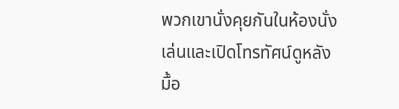พวกเขานั่งคุยกันในห้องนั่งเล่นและเปิดโทรทัศน์ดูหลังมื้อ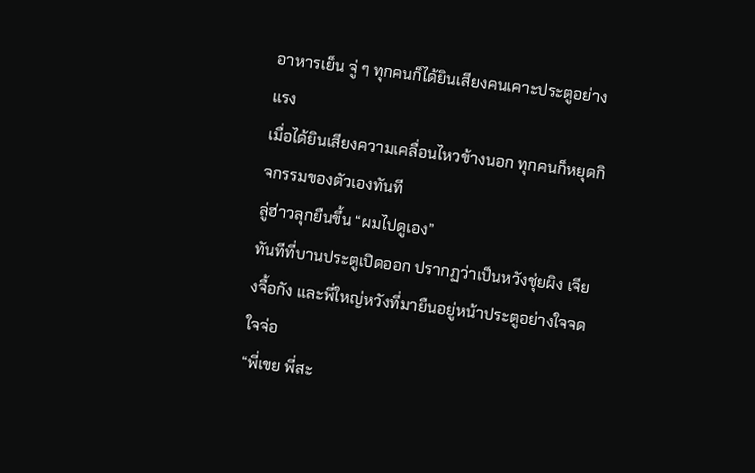อาหารเย็น จู่ ๆ ทุกคนก็ได้ยินเสียงคนเคาะประตูอย่างแรง
เมื่อได้ยินเสียงความเคลื่อนไหวข้างนอก ทุกคนก็หยุดกิจกรรมของตัวเองทันที
ลู่ฮ่าวลุกยืนขึ้น “ผมไปดูเอง”
ทันทีที่บานประตูเปิดออก ปรากฏว่าเป็นหวังชุ่ยผิง เจียงจื้อกัง และพี่ใหญ่หวังที่มายืนอยู่หน้าประตูอย่างใจจดใจจ่อ
“พี่เขย พี่สะ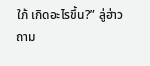ใภ้ เกิดอะไรขึ้น?” ลู่ฮ่าวถาม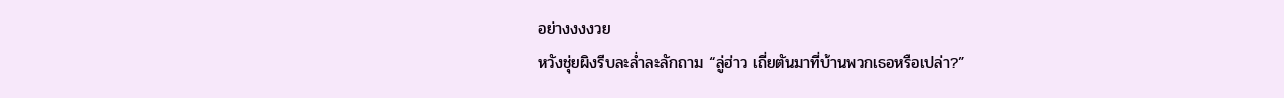อย่างงงงวย
หวังชุ่ยผิงรีบละล่ำละลักถาม “ลู่ฮ่าว เถี่ยตันมาที่บ้านพวกเธอหรือเปล่า?”